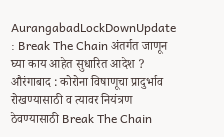AurangabadLockDownUpdate : Break The Chain अंतर्गत जाणून घ्या काय आहेत सुधारित आदेश ?
औरंगाबाद : कोरोना विषाणूचा प्रादुर्भाव रोखण्यासाठी व त्यावर नियंत्रण ठेवण्यासाठी Break The Chain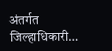अंतर्गत जिल्हाधिकारी…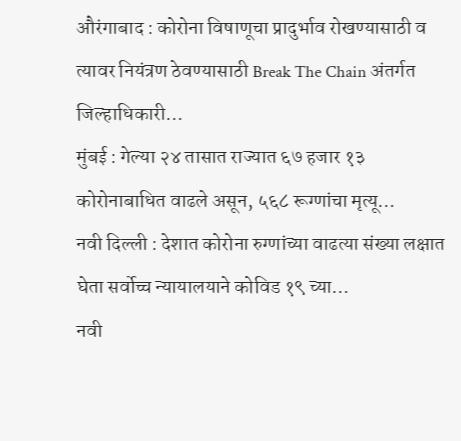औरंगाबाद : कोरोना विषाणूचा प्रादुर्भाव रोखण्यासाठी व त्यावर नियंत्रण ठेवण्यासाठी Break The Chain अंतर्गत जिल्हाधिकारी…
मुंबई : गेल्या २४ तासात राज्यात ६७ हजार १३ कोरोनाबाधित वाढले असून, ५६८ रूग्णांचा मृत्यू…
नवी दिल्ली : देशात कोरोना रुग्णांच्या वाढत्या संख्या लक्षात घेता सर्वोच्च न्यायालयाने कोविड १९ च्या…
नवी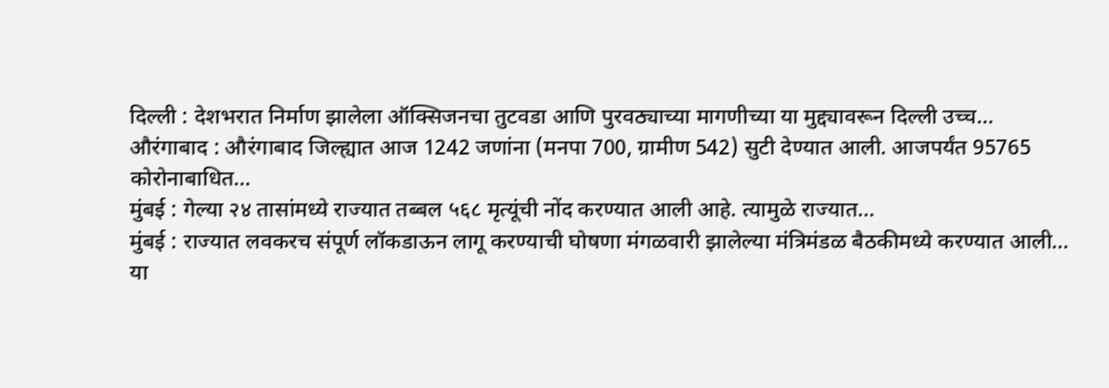दिल्ली : देशभरात निर्माण झालेला ऑक्सिजनचा तुटवडा आणि पुरवठ्याच्या मागणीच्या या मुद्द्यावरून दिल्ली उच्च…
औरंगाबाद : औरंगाबाद जिल्ह्यात आज 1242 जणांना (मनपा 700, ग्रामीण 542) सुटी देण्यात आली. आजपर्यंत 95765 कोरोनाबाधित…
मुंबई : गेल्या २४ तासांमध्ये राज्यात तब्बल ५६८ मृत्यूंची नोंद करण्यात आली आहे. त्यामुळे राज्यात…
मुंबई : राज्यात लवकरच संपूर्ण लॉकडाऊन लागू करण्याची घोषणा मंगळवारी झालेल्या मंत्रिमंडळ बैठकीमध्ये करण्यात आली…
या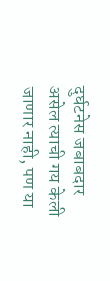दुर्घटनेस जबाबदार असेल त्याची गय केली जाणार नाही, पण या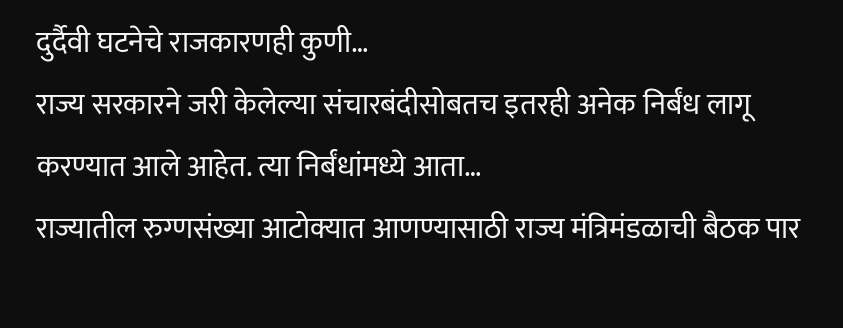दुर्दैवी घटनेचे राजकारणही कुणी…
राज्य सरकारने जरी केलेल्या संचारबंदीसोबतच इतरही अनेक निर्बंध लागू करण्यात आले आहेत. त्या निर्बंधांमध्ये आता…
राज्यातील रुग्णसंख्या आटोक्यात आणण्यासाठी राज्य मंत्रिमंडळाची बैठक पार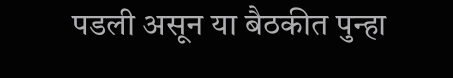पडली असून या बैठकीत पुन्हा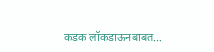कडक लॉकडाऊनबाबत…